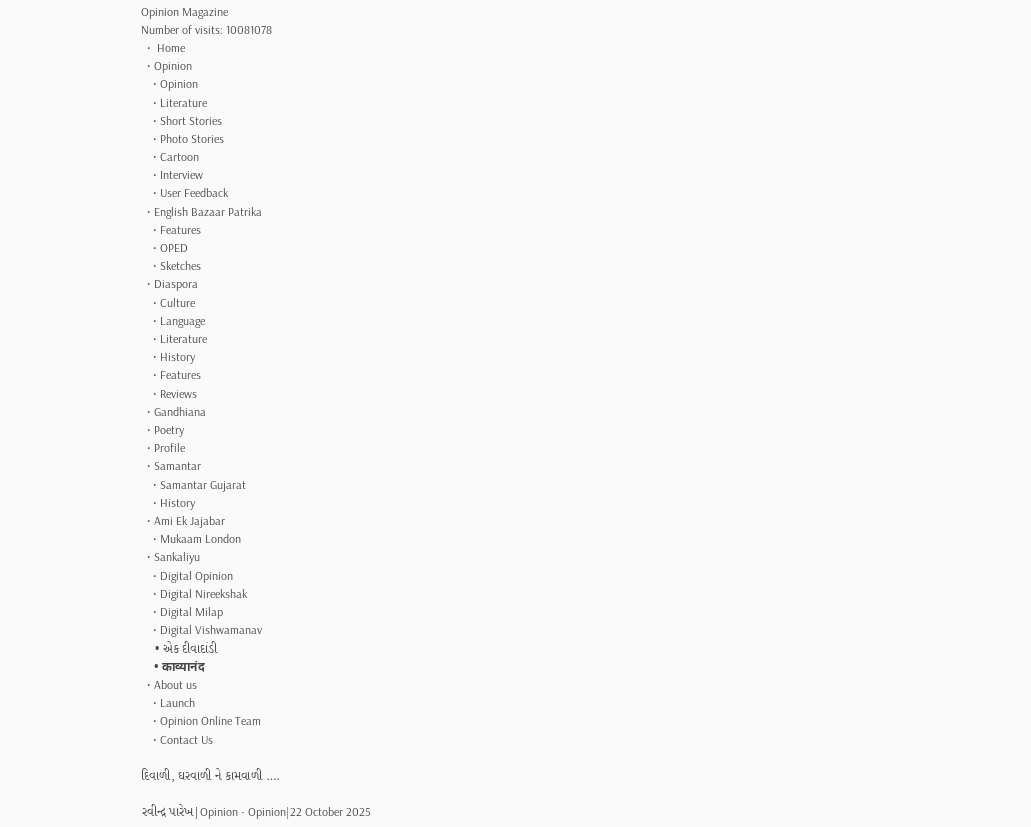Opinion Magazine
Number of visits: 10081078
  •  Home
  • Opinion
    • Opinion
    • Literature
    • Short Stories
    • Photo Stories
    • Cartoon
    • Interview
    • User Feedback
  • English Bazaar Patrika
    • Features
    • OPED
    • Sketches
  • Diaspora
    • Culture
    • Language
    • Literature
    • History
    • Features
    • Reviews
  • Gandhiana
  • Poetry
  • Profile
  • Samantar
    • Samantar Gujarat
    • History
  • Ami Ek Jajabar
    • Mukaam London
  • Sankaliyu
    • Digital Opinion
    • Digital Nireekshak
    • Digital Milap
    • Digital Vishwamanav
    • એક દીવાદાંડી
    • काव्यानंद
  • About us
    • Launch
    • Opinion Online Team
    • Contact Us

દિવાળી, ઘરવાળી ને કામવાળી ….

રવીન્દ્ર પારેખ|Opinion - Opinion|22 October 2025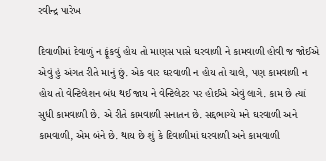રવીન્દ્ર પારેખ

દિવાળીમાં દેવાળું ન ફૂંકવું હોય તો માણસ પાસે ઘરવાળી ને કામવાળી હોવી જ જોઈએ એવું હું અંગત રીતે માનું છું. એક વાર ઘરવાળી ન હોય તો ચાલે, પણ કામવાળી ન હોય તો વેન્ટિલેશન બંધ થઈ જાય ને વેન્ટિલેટર પર હોઈએ એવું લાગે. કામ છે ત્યાં સુધી કામવાળી છે. એ રીતે કામવાળી સનાતન છે. સદ્દભાગ્યે મને ઘરવાળી અને કામવાળી, એમ બંને છે. થાય છે શું કે દિવાળીમાં ઘરવાળી અને કામવાળી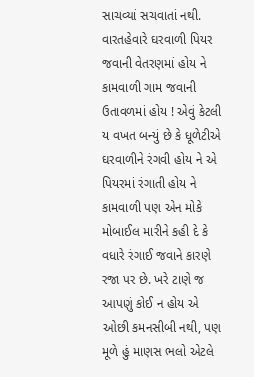સાચવ્યાં સચવાતાં નથી. વારતહેવારે ઘરવાળી પિયર જવાની વેતરણમાં હોય ને કામવાળી ગામ જવાની ઉતાવળમાં હોય ! એવું કેટલી ય વખત બન્યું છે કે ધૂળેટીએ ઘરવાળીને રંગવી હોય ને એ પિયરમાં રંગાતી હોય ને કામવાળી પણ એન મોકે મોબાઈલ મારીને કહી દે કે વધારે રંગાઈ જવાને કારણે રજા પર છે. ખરે ટાણે જ આપણું કોઈ ન હોય એ ઓછી કમનસીબી નથી, પણ મૂળે હું માણસ ભલો એટલે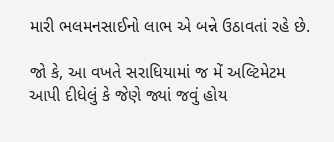મારી ભલમનસાઈનો લાભ એ બન્ને ઉઠાવતાં રહે છે.

જો કે, આ વખતે સરાધિયામાં જ મેં અલ્ટિમેટમ આપી દીધેલું કે જેણે જ્યાં જવું હોય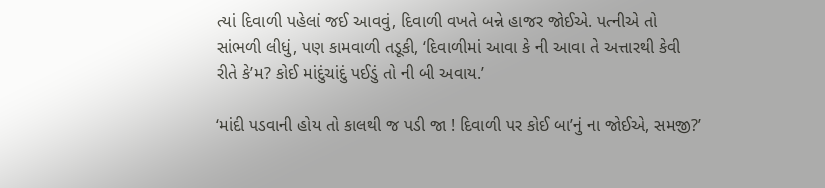ત્યાં દિવાળી પહેલાં જઈ આવવું, દિવાળી વખતે બન્ને હાજર જોઈએ. પત્નીએ તો સાંભળી લીધું, પણ કામવાળી તડૂકી, ‘દિવાળીમાં આવા કે ની આવા તે અત્તારથી કેવી રીતે કે’મ? કોઈ માંદુંચાંદું પઈડું તો ની બી અવાય.’

‘માંદી પડવાની હોય તો કાલથી જ પડી જા ! દિવાળી પર કોઈ બા’નું ના જોઈએ, સમજી?’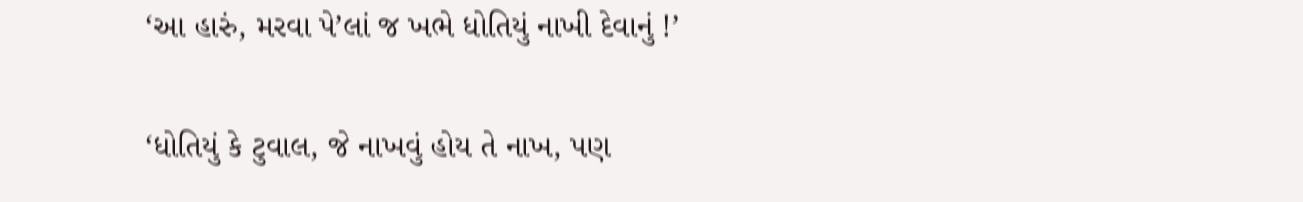‘આ હારું, મરવા પે’લાં જ ખભે ધોતિયું નાખી દેવાનું !’

‘ધોતિયું કે ટુવાલ, જે નાખવું હોય તે નાખ, પણ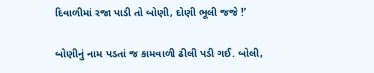દિવાળીમાં રજા પાડી તો બોણી, દોણી ભૂલી જજે !’

બોણીનું નામ પડતાં જ કામવાળી ઢીલી પડી ગઈ. બોલી,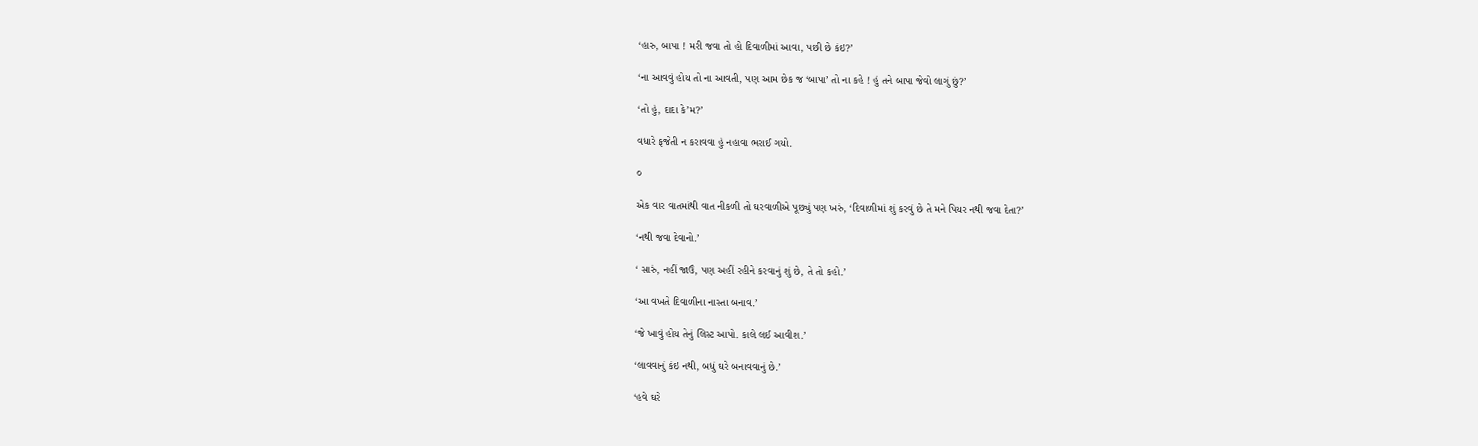‘હારુ, બાપા ! મરી જવા તો હો દિવાળીમાં આવા, પછી છે કંઇ?’

‘ના આવવું હોય તો ના આવતી, પણ આમ છેક જ ‘બાપા’ તો ના કહે ! હું તને બાપા જેવો લાગું છું?’

‘તો હું, દાદા કે’મ?’

વધારે ફજેતી ન કરાવવા હું નહાવા ભરાઈ ગયો.

૦

એક વાર વાતમાંથી વાત નીકળી તો ઘરવાળીએ પૂછ્યું પણ ખરું, ‘દિવાળીમાં શું કરવું છે તે મને પિયર નથી જવા દેતા?’

‘નથી જવા દેવાનો.’

‘ સારું, નહીં જાઉં, પણ અહીં રહીને કરવાનું શું છે, તે તો કહો.’

‘આ વખતે દિવાળીના નાસ્તા બનાવ.’

‘જે ખાવું હોય તેનું લિસ્ટ આપો. કાલે લઈ આવીશ.’

‘લાવવાનું કંઇ નથી, બધું ઘરે બનાવવાનું છે.’

‘હવે ઘરે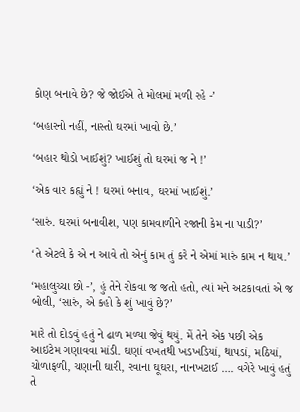કોણ બનાવે છે? જે જોઈએ તે મોલમાં મળી રહે -’

‘બહારનો નહીં, નાસ્તો ઘરમાં ખાવો છે.’

‘બહાર થોડો ખાઈશું? ખાઈશું તો ઘરમાં જ ને !’

‘એક વાર કહ્યું ને ! ઘરમાં બનાવ, ઘરમાં ખાઈશું.’

‘સારું. ઘરમાં બનાવીશ, પણ કામવાળીને રજાની કેમ ના પાડી?’

‘તે એટલે કે એ ન આવે તો એનું કામ તું કરે ને એમાં મારું કામ ન થાય.’

‘મહાલુચ્ચા છો -’, હું તેને રોકવા જ જતો હતો, ત્યાં મને અટકાવતાં એ જ બોલી, ‘સારું, એ કહો કે શું ખાવું છે?’

મારે તો દોડવું હતું ને ઢાળ મળ્યા જેવું થયું. મેં તેને એક પછી એક આઇટેમ ગણાવવા માંડી. ઘણાં વખતથી ખડખડિયાં, થાપડાં, મઠિયાં, ચોળાફળી, ચણાની ઘારી, રવાના ઘૂઘરા, નાનખટાઈ …. વગેરે ખાવું હતું તે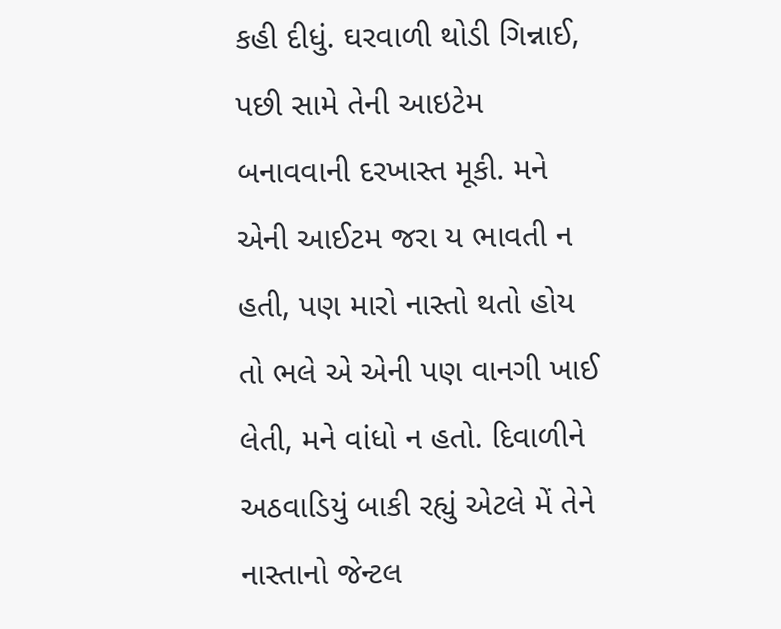કહી દીધું. ઘરવાળી થોડી ગિન્નાઈ, પછી સામે તેની આઇટેમ બનાવવાની દરખાસ્ત મૂકી. મને એની આઈટમ જરા ય ભાવતી ન હતી, પણ મારો નાસ્તો થતો હોય તો ભલે એ એની પણ વાનગી ખાઈ લેતી, મને વાંધો ન હતો. દિવાળીને અઠવાડિયું બાકી રહ્યું એટલે મેં તેને નાસ્તાનો જેન્ટલ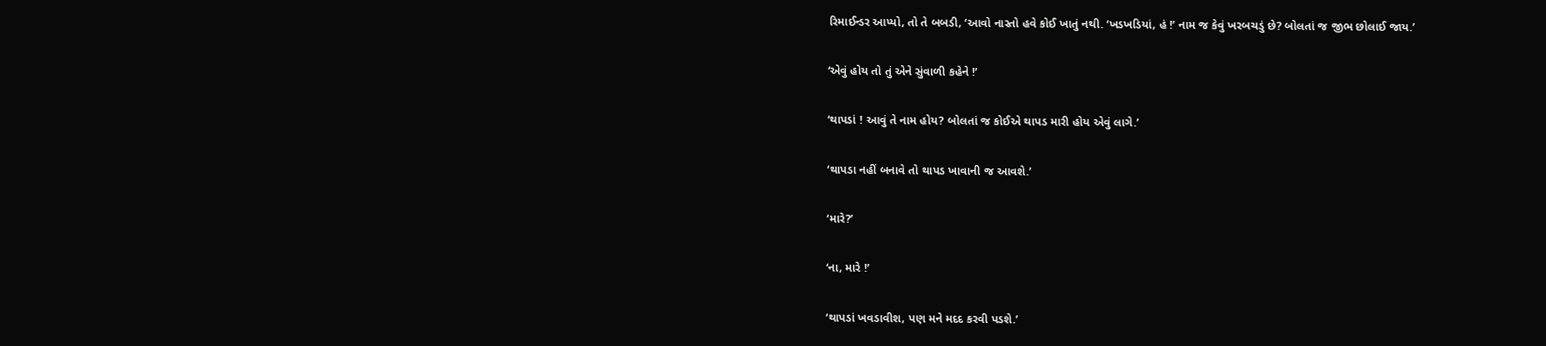રિમાઈન્ડર આપ્યો, તો તે બબડી, ‘આવો નાસ્તો હવે કોઈ ખાતું નથી. ‘ખડખડિયાં, હં !’ નામ જ કેવું ખરબચડું છે? બોલતાં જ જીભ છોલાઈ જાય.’

‘એવું હોય તો તું એને સુંવાળી કહેને !’

‘થાપડાં ! આવું તે નામ હોય? બોલતાં જ કોઈએ થાપડ મારી હોય એવું લાગે.’

‘થાપડા નહીં બનાવે તો થાપડ ખાવાની જ આવશે.’

‘મારે?’

‘ના, મારે !’

‘થાપડાં ખવડાવીશ, પણ મને મદદ કરવી પડશે.’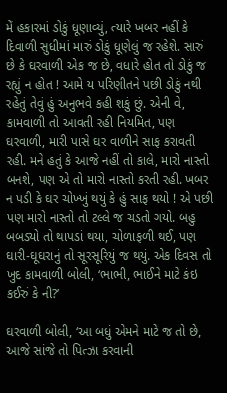મેં હકારમાં ડોકું ધૂણાવ્યું, ત્યારે ખબર નહીં કે દિવાળી સુધીમાં મારું ડોકું ધૂણેલું જ રહેશે. સારું છે કે ઘરવાળી એક જ છે, વધારે હોત તો ડોકું જ રહ્યું ન હોત ! આમે ય પરિણીતને પછી ડોકું નથી રહેતું તેવું હું અનુભવે કહી શકું છું. એની વે, કામવાળી તો આવતી રહી નિયમિત, પણ ઘરવાળી, મારી પાસે ઘર વાળીને સાફ કરાવતી રહી. મને હતું કે આજે નહીં તો કાલે, મારો નાસ્તો બનશે, પણ એ તો મારો નાસ્તો કરતી રહી. ખબર ન પડી કે ઘર ચોખ્ખું થયું કે હું સાફ થયો ! એ પછી પણ મારો નાસ્તો તો ટલ્લે જ ચડતો ગયો. બહુ બબડ્યો તો થાપડાં થયા, ચોળાફળી થઈ, પણ ઘારી-ઘૂઘરાનું તો સૂરસૂરિયું જ થયું. એક દિવસ તો ખુદ કામવાળી બોલી, ‘ભાભી, ભાઈને માટે કંઇ કઈરું કે ની?’

ઘરવાળી બોલી, ‘આ બધું એમને માટે જ તો છે, આજે સાંજે તો પિત્ઝા કરવાની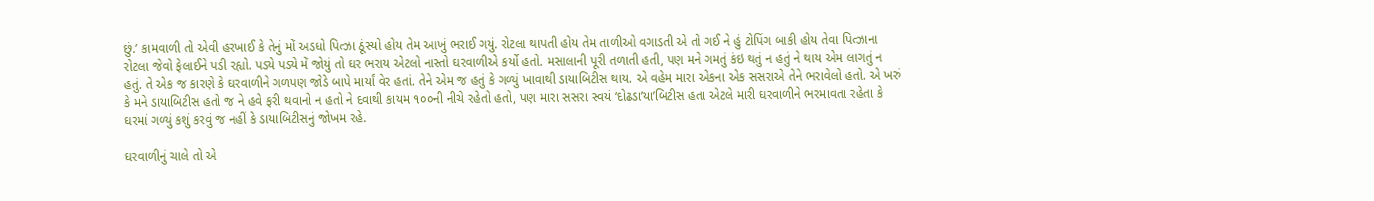છું.’ કામવાળી તો એવી હરખાઈ કે તેનું મોં અડધો પિત્ઝા ઠૂંસ્યો હોય તેમ આખું ભરાઈ ગયું. રોટલા થાપતી હોય તેમ તાળીઓ વગાડતી એ તો ગઈ ને હું ટોપિંગ બાકી હોય તેવા પિત્ઝાના રોટલા જેવો ફેલાઈને પડી રહ્યો. પડ્યે પડ્યે મેં જોયું તો ઘર ભરાય એટલો નાસ્તો ઘરવાળીએ કર્યો હતો. મસાલાની પૂરી તળાતી હતી, પણ મને ગમતું કંઇ થતું ન હતું ને થાય એમ લાગતું ન હતું. તે એક જ કારણે કે ઘરવાળીને ગળપણ જોડે બાપે માર્યાં વેર હતાં. તેને એમ જ હતું કે ગળ્યું ખાવાથી ડાયાબિટીસ થાય. એ વહેમ મારા એકના એક સસરાએ તેને ભરાવેલો હતો. એ ખરું કે મને ડાયાબિટીસ હતો જ ને હવે ફરી થવાનો ન હતો ને દવાથી કાયમ ૧૦૦ની નીચે રહેતો હતો, પણ મારા સસરા સ્વયં ‘દોઢડા’યા’બિટીસ હતા એટલે મારી ઘરવાળીને ભરમાવતા રહેતા કે ઘરમાં ગળ્યું કશું કરવું જ નહીં કે ડાયાબિટીસનું જોખમ રહે.

ઘરવાળીનું ચાલે તો એ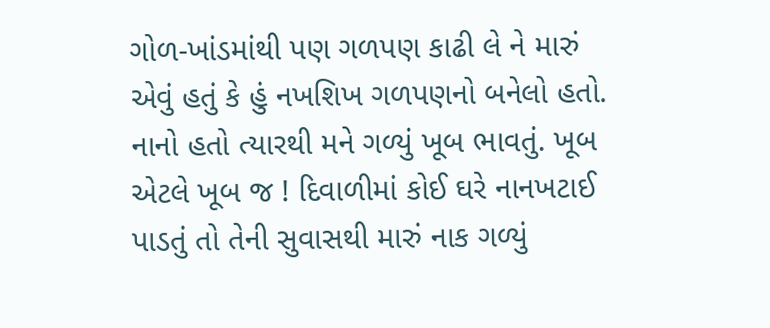ગોળ-ખાંડમાંથી પણ ગળપણ કાઢી લે ને મારું એવું હતું કે હું નખશિખ ગળપણનો બનેલો હતો. નાનો હતો ત્યારથી મને ગળ્યું ખૂબ ભાવતું. ખૂબ એટલે ખૂબ જ ! દિવાળીમાં કોઈ ઘરે નાનખટાઈ પાડતું તો તેની સુવાસથી મારું નાક ગળ્યું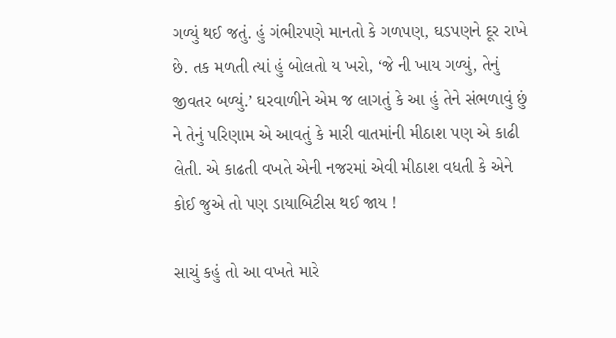ગળ્યું થઈ જતું. હું ગંભીરપણે માનતો કે ગળપણ, ઘડપણને દૂર રાખે છે. તક મળતી ત્યાં હું બોલતો ય ખરો, ‘જે ની ખાય ગળ્યું, તેનું જીવતર બળ્યું.’ ઘરવાળીને એમ જ લાગતું કે આ હું તેને સંભળાવું છું ને તેનું પરિણામ એ આવતું કે મારી વાતમાંની મીઠાશ પણ એ કાઢી લેતી. એ કાઢતી વખતે એની નજરમાં એવી મીઠાશ વધતી કે એને કોઈ જુએ તો પણ ડાયાબિટીસ થઈ જાય !

સાચું કહું તો આ વખતે મારે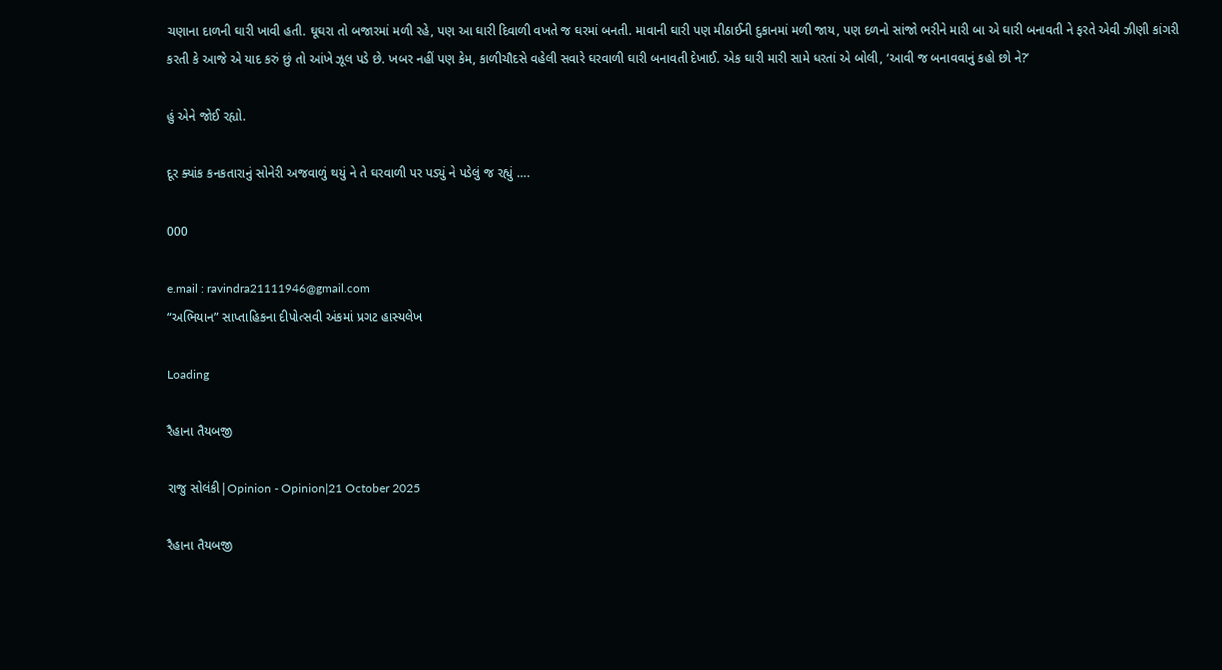ચણાના દાળની ઘારી ખાવી હતી. ઘૂઘરા તો બજારમાં મળી રહે, પણ આ ઘારી દિવાળી વખતે જ ઘરમાં બનતી. માવાની ઘારી પણ મીઠાઈની દુકાનમાં મળી જાય, પણ દળનો સાંજો ભરીને મારી બા એ ઘારી બનાવતી ને ફરતે એવી ઝીણી કાંગરી કરતી કે આજે એ યાદ કરું છું તો આંખે ઝૂલ પડે છે. ખબર નહીં પણ કેમ, કાળીચૌદસે વહેલી સવારે ઘરવાળી ઘારી બનાવતી દેખાઈ. એક ઘારી મારી સામે ધરતાં એ બોલી, ‘આવી જ બનાવવાનું કહો છો ને?’

હું એને જોઈ રહ્યો.

દૂર ક્યાંક કનકતારાનું સોનેરી અજવાળું થયું ને તે ઘરવાળી પર પડ્યું ને પડેલું જ રહ્યું ….

000

e.mail : ravindra21111946@gmail.com
“અભિયાન” સાપ્તાહિકના દીપોત્સવી અંકમાં પ્રગટ હાસ્યલેખ

Loading

રૈહાના તૈયબજી

રાજુ સોલંકી|Opinion - Opinion|21 October 2025

રૈહાના તૈયબજી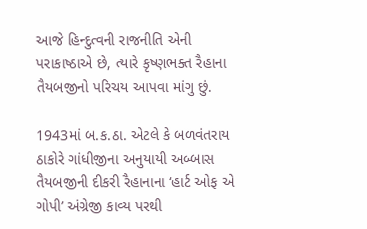આજે હિન્દુત્વની રાજનીતિ એની પરાકાષ્ઠાએ છે, ત્યારે કૃષ્ણભક્ત રૈહાના તૈયબજીનો પરિચય આપવા માંગુ છું.

1943માં બ.ક.ઠા. એટલે કે બળવંતરાય ઠાકોરે ગાંધીજીના અનુયાયી અબ્બાસ તૈયબજીની દીકરી રૈહાનાના ‘હાર્ટ ઓફ એ ગોપી’ અંગ્રેજી કાવ્ય પરથી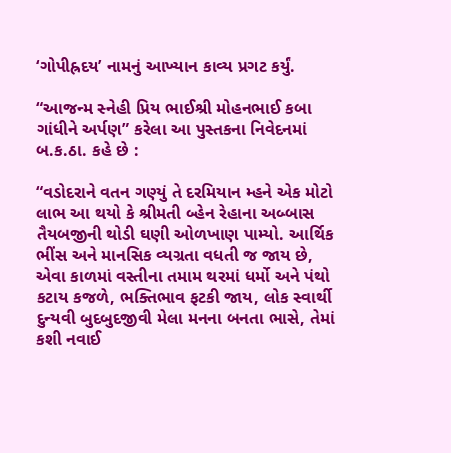‘ગોપીહ્રદય’ નામનું આખ્યાન કાવ્ય પ્રગટ કર્યું.

“આજન્મ સ્નેહી પ્રિય ભાઈશ્રી મોહનભાઈ કબા ગાંધીને અર્પણ” કરેલા આ પુસ્તકના નિવેદનમાં બ.ક.ઠા. કહે છે :

“વડોદરાને વતન ગણ્યું તે દરમિયાન મ્હને એક મોટો લાભ આ થયો કે શ્રીમતી બ્હેન રેહાના અબ્બાસ તૈયબજીની થોડી ઘણી ઓળખાણ પામ્યો. આર્થિક ભીંસ અને માનસિક વ્યગ્રતા વધતી જ જાય છે, એવા કાળમાં વસ્તીના તમામ થરમાં ધર્મો અને પંથો કટાય કજળે, ભક્તિભાવ ફટકી જાય, લોક સ્વાર્થી દુન્યવી બુદબુદજીવી મેલા મનના બનતા ભાસે, તેમાં કશી નવાઈ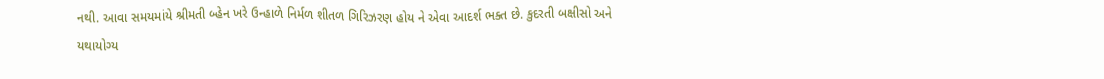નથી. આવા સમયમાંયે શ્રીમતી બ્હેન ખરે ઉન્હાળે નિર્મળ શીતળ ગિરિઝરણ હોય ને એવા આદર્શ ભક્ત છે. કુદરતી બક્ષીસો અને યથાયોગ્ય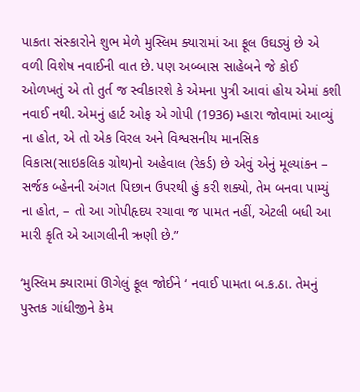પાકતા સંસ્કારોને શુભ મેળે મુસ્લિમ ક્યારામાં આ ફૂલ ઉઘડ્યું છે એ વળી વિશેષ નવાઈની વાત છે. પણ અબ્બાસ સાહેબને જે કોઈ ઓળખતું એ તો તુર્ત જ સ્વીકારશે કે એમના પુત્રી આવાં હોય એમાં કશી નવાઈ નથી. એમનું હાર્ટ ઓફ એ ગોપી (1936) મ્હારા જોવામાં આવ્યું ના હોત, એ તો એક વિરલ અને વિશ્વસનીય માનસિક વિકાસ(સાઇકલિક ગ્રોથ)નો અહેવાલ (રેકર્ડ) છે એવું એનું મૂલ્યાંકન –  સર્જક બ્હેનની અંગત પિછાન ઉપરથી હું કરી શક્યો, તેમ બનવા પામ્યું ના હોત, – તો આ ગોપીહૃદય રચાવા જ પામત નહીં, એટલી બધી આ મારી કૃતિ એ આગલીની ઋણી છે.”

‘મુસ્લિમ ક્યારામાં ઊગેલું ફૂલ જોઈને ‘ નવાઈ પામતા બ.ક.ઠા. તેમનું પુસ્તક ગાંધીજીને કેમ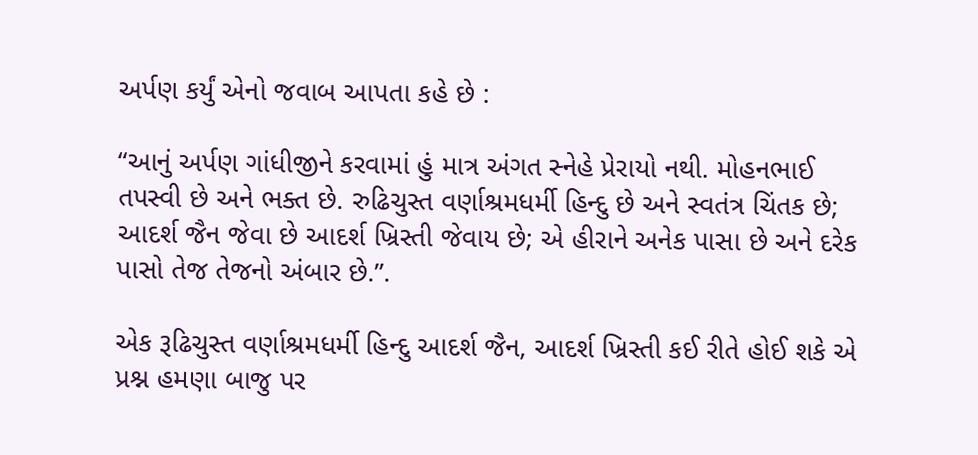અર્પણ કર્યું એનો જવાબ આપતા કહે છે :

“આનું અર્પણ ગાંધીજીને કરવામાં હું માત્ર અંગત સ્નેહે પ્રેરાયો નથી. મોહનભાઈ તપસ્વી છે અને ભક્ત છે. રુઢિચુસ્ત વર્ણાશ્રમધર્મી હિન્દુ છે અને સ્વતંત્ર ચિંતક છે; આદર્શ જૈન જેવા છે આદર્શ ખ્રિસ્તી જેવાય છે; એ હીરાને અનેક પાસા છે અને દરેક પાસો તેજ તેજનો અંબાર છે.”.

એક રૂઢિચુસ્ત વર્ણાશ્રમધર્મી હિન્દુ આદર્શ જૈન, આદર્શ ખ્રિસ્તી કઈ રીતે હોઈ શકે એ પ્રશ્ન હમણા બાજુ પર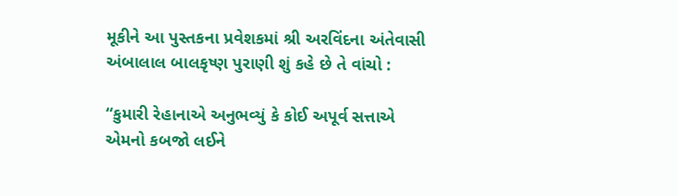મૂકીને આ પુસ્તકના પ્રવેશકમાં શ્રી અરવિંદના અંતેવાસી અંબાલાલ બાલકૃષ્ણ પુરાણી શું કહે છે તે વાંચો :

“કુમારી રેહાનાએ અનુભવ્યું કે કોઈ અપૂર્વ સત્તાએ એમનો કબજો લઈને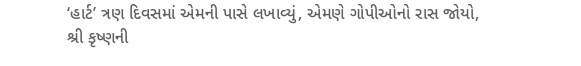‘હાર્ટ’ ત્રણ દિવસમાં એમની પાસે લખાવ્યું, એમણે ગોપીઓનો રાસ જોયો, શ્રી કૃષ્ણની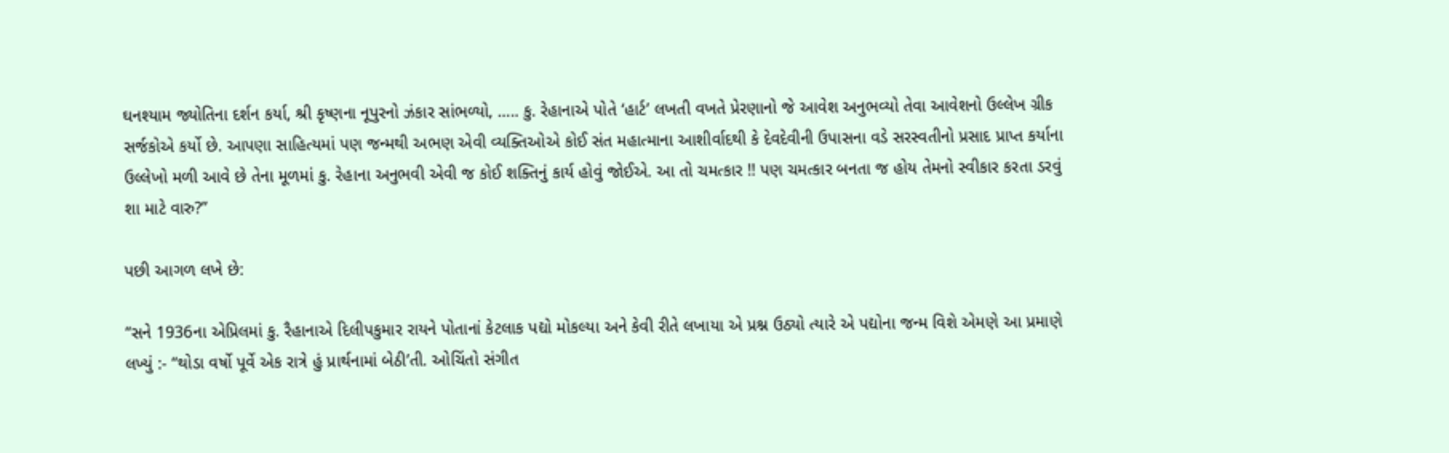ઘનશ્યામ જ્યોતિના દર્શન કર્યા, શ્રી કૃષ્ણના નૂપુરનો ઝંકાર સાંભળ્યો, ….. કુ. રેહાનાએ પોતે ‘હાર્ટ’ લખતી વખતે પ્રેરણાનો જે આવેશ અનુભવ્યો તેવા આવેશનો ઉલ્લેખ ગ્રીક સર્જકોએ કર્યો છે. આપણા સાહિત્યમાં પણ જન્મથી અભણ એવી વ્યક્તિઓએ કોઈ સંત મહાત્માના આશીર્વાદથી કે દેવદેવીની ઉપાસના વડે સરસ્વતીનો પ્રસાદ પ્રાપ્ત કર્યાના ઉલ્લેખો મળી આવે છે તેના મૂળમાં કુ. રેહાના અનુભવી એવી જ કોઈ શક્તિનું કાર્ય હોવું જોઈએ. આ તો ચમત્કાર !! પણ ચમત્કાર બનતા જ હોય તેમનો સ્વીકાર કરતા ડરવું શા માટે વારુ?”

પછી આગળ લખે છે:

“સને 1936ના એપ્રિલમાં કુ. રૈહાનાએ દિલીપકુમાર રાયને પોતાનાં કેટલાક પદ્યો મોકલ્યા અને કેવી રીતે લખાયા એ પ્રશ્ન ઉઠ્યો ત્યારે એ પદ્યોના જન્મ વિશે એમણે આ પ્રમાણે લખ્યું :- “થોડા વર્ષો પૂર્વે એક રાત્રે હું પ્રાર્થનામાં બેઠી’તી. ઓચિંતો સંગીત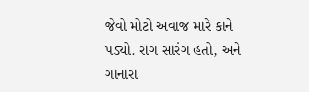જેવો મોટો અવાજ મારે કાને પડ્યો. રાગ સારંગ હતો, અને ગાનારા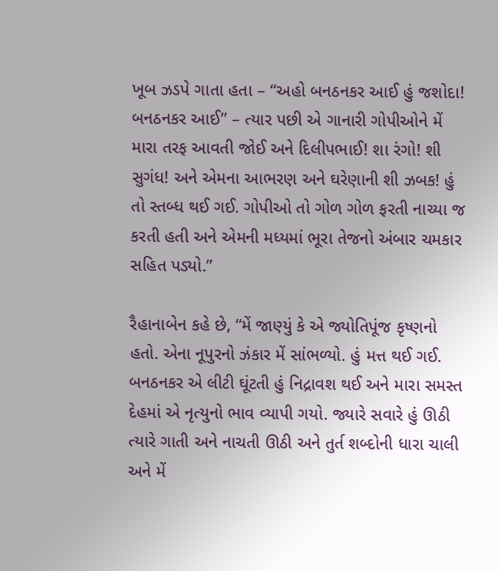ખૂબ ઝડપે ગાતા હતા – “અહો બનઠનકર આઈ હું જશોદા! બનઠનકર આઈ” – ત્યાર પછી એ ગાનારી ગોપીઓને મેં મારા તરફ આવતી જોઈ અને દિલીપભાઈ! શા રંગો! શી સુગંધ! અને એમના આભરણ અને ઘરેણાની શી ઝબક! હું તો સ્તબ્ધ થઈ ગઈ. ગોપીઓ તો ગોળ ગોળ ફરતી નાચ્યા જ કરતી હતી અને એમની મધ્યમાં ભૂરા તેજનો અંબાર ચમકાર સહિત પડ્યો.”

રૈહાનાબેન કહે છે, “મેં જાણ્યું કે એ જ્યોતિપૂંજ કૃષ્ણનો હતો. એના નૂપુરનો ઝંકાર મેં સાંભળ્યો. હું મત્ત થઈ ગઈ. બનઠનકર એ લીટી ઘૂંટતી હું નિદ્રાવશ થઈ અને મારા સમસ્ત દેહમાં એ નૃત્યુનો ભાવ વ્યાપી ગયો. જ્યારે સવારે હું ઊઠી ત્યારે ગાતી અને નાચતી ઊઠી અને તુર્ત શબ્દોની ધારા ચાલી અને મેં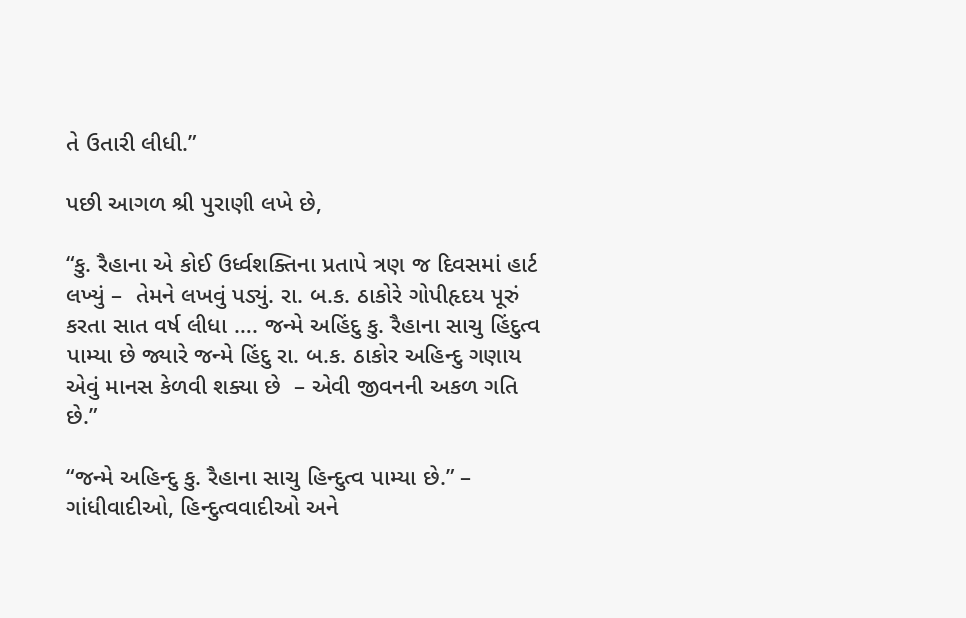તે ઉતારી લીધી.”

પછી આગળ શ્રી પુરાણી લખે છે,

“કુ. રૈહાના એ કોઈ ઉર્ધ્વશક્તિના પ્રતાપે ત્રણ જ દિવસમાં હાર્ટ લખ્યું –  તેમને લખવું પડ્યું. રા. બ.ક. ઠાકોરે ગોપીહૃદય પૂરું કરતા સાત વર્ષ લીધા …. જન્મે અહિંદુ કુ. રૈહાના સાચુ હિંદુત્વ પામ્યા છે જ્યારે જન્મે હિંદુ રા. બ.ક. ઠાકોર અહિન્દુ ગણાય એવું માનસ કેળવી શક્યા છે  – એવી જીવનની અકળ ગતિ છે.”

“જન્મે અહિન્દુ કુ. રૈહાના સાચુ હિન્દુત્વ પામ્યા છે.” – ગાંધીવાદીઓ, હિન્દુત્વવાદીઓ અને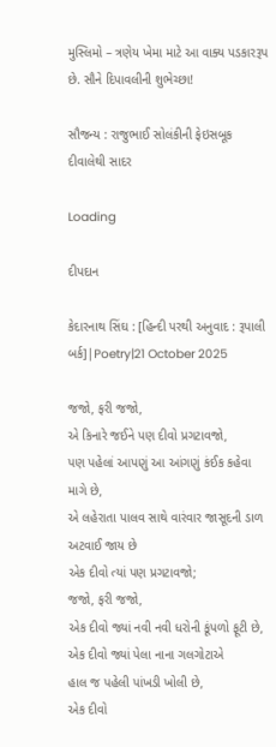મુસ્લિમો – ત્રણેય ખેમા માટે આ વાક્ય પડકારરૂપ છે. સૌને દિપાવલીની શુભેચ્છા!

સૌજન્ય : રાજુભાઈ સોલંકીની ફેઇસબૂક દીવાલેથી સાદર

Loading

દીપદાન

કેદારનાથ સિંઘ : [હિન્દી પરથી અનુવાદ : રૂપાલી બર્ક]|Poetry|21 October 2025

જજો, ફરી જજો,
એ કિનારે જઈને પણ દીવો પ્રગટાવજો,
પણ પહેલાં આપણું આ આંગણું કંઈક કહેવા માગે છે,
એ લહેરાતા પાલવ સાથે વારંવાર જાસૂદની ડાળ અટવાઈ જાય છે
એક દીવો ત્યાં પણ પ્રગટાવજો;
જજો, ફરી જજો,
એક દીવો જ્યાં નવી નવી ધરોની કૂંપળો ફૂટી છે,
એક દીવો જ્યાં પેલા નાના ગલગોટાએ
હાલ જ પહેલી પાંખડી ખોલી છે,
એક દીવો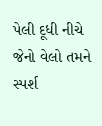પેલી દૂધી નીચે
જેનો વેલો તમને સ્પર્શ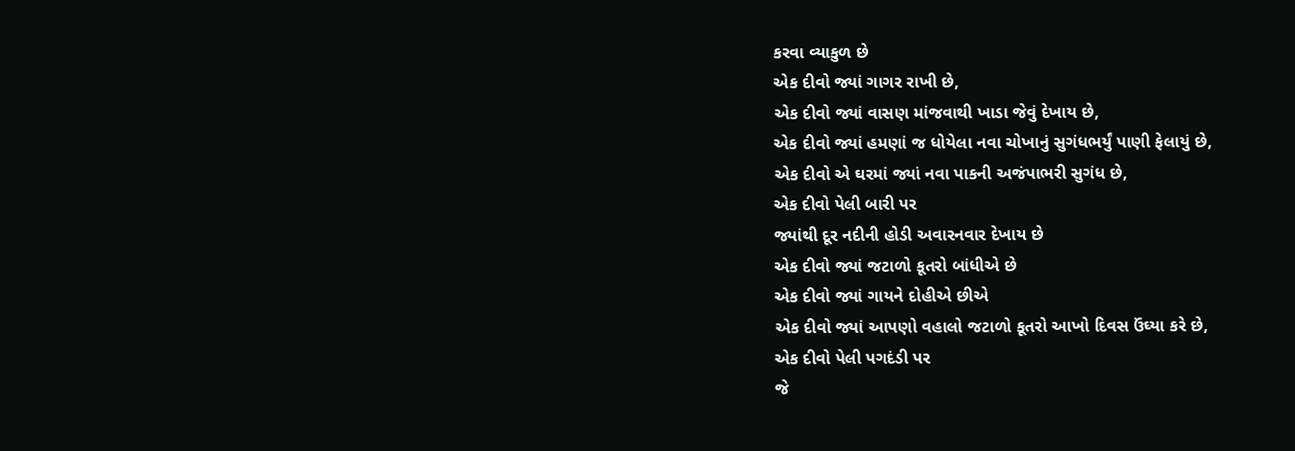કરવા વ્યાકુળ છે
એક દીવો જ્યાં ગાગર રાખી છે,
એક દીવો જ્યાં વાસણ માંજવાથી ખાડા જેવું દેખાય છે,
એક દીવો જ્યાં હમણાં જ ધોયેલા નવા ચોખાનું સુગંધભર્યું પાણી ફેલાયું છે,
એક દીવો એ ઘરમાં જ્યાં નવા પાકની અજંપાભરી સુગંધ છે,
એક દીવો પેલી બારી પર
જ્યાંથી દૂર નદીની હોડી અવારનવાર દેખાય છે
એક દીવો જ્યાં જટાળો કૂતરો બાંધીએ છે
એક દીવો જ્યાં ગાયને દોહીએ છીએ
એક દીવો જ્યાં આપણો વહાલો જટાળો કૂતરો આખો દિવસ ઉંઘ્યા કરે છે,
એક દીવો પેલી પગદંડી પર
જે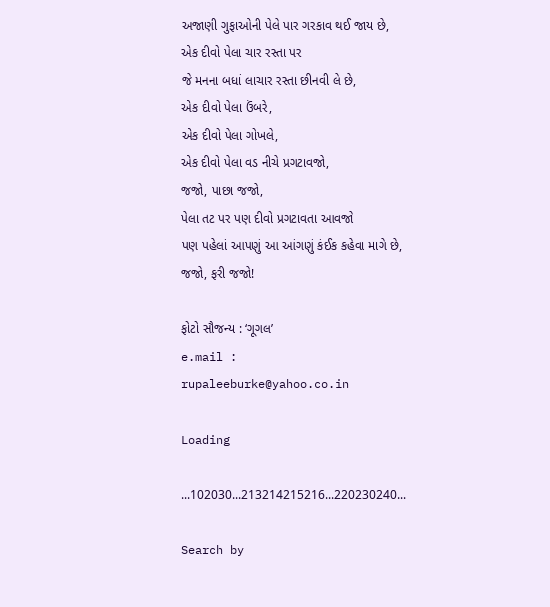અજાણી ગુફાઓની પેલે પાર ગરકાવ થઈ જાય છે,
એક દીવો પેલા ચાર રસ્તા પર
જે મનના બધાં લાચાર રસ્તા છીનવી લે છે,
એક દીવો પેલા ઉંબરે,
એક દીવો પેલા ગોખલે,
એક દીવો પેલા વડ નીચે પ્રગટાવજો,
જજો, પાછા જજો,
પેલા તટ પર પણ દીવો પ્રગટાવતા આવજો
પણ પહેલાં આપણું આ આંગણું કંઈક કહેવા માગે છે,
જજો, ફરી જજો!

ફોટો સૌજન્ય : ‘ગૂગલ’
e.mail : rupaleeburke@yahoo.co.in

Loading

...102030...213214215216...220230240...

Search by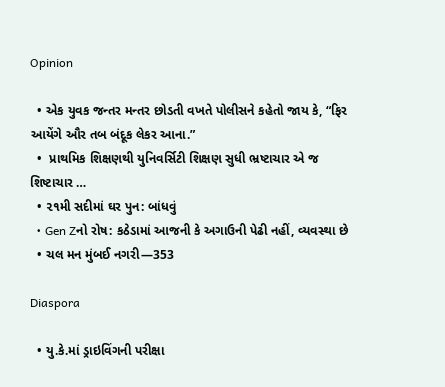Opinion

  • એક યુવક જન્તર મન્તર છોડતી વખતે પોલીસને કહેતો જાય કે, “ફિર આયેંગે ઔર તબ બંદૂક લેકર આના.”
  •  પ્રાથમિક શિક્ષણથી યુનિવર્સિટી શિક્ષણ સુધી ભ્રષ્ટાચાર એ જ શિષ્ટાચાર …
  • ૨૧મી સદીમાં ઘર પુન: બાંધવું
  • Gen Zનો રોષ: કઠેડામાં આજની કે અગાઉની પેઢી નહીં, વ્યવસ્થા છે
  • ચલ મન મુંબઈ નગરી—353

Diaspora

  • યુ.કે.માં ડ્રાઇવિંગની પરીક્ષા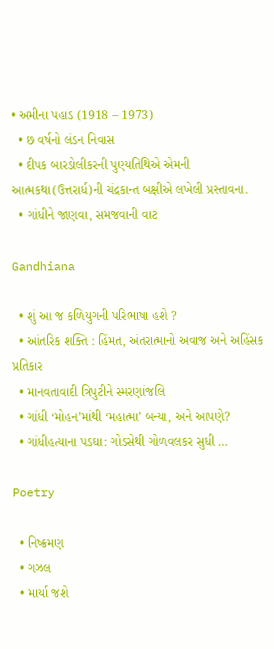• અમીના પહાડ (1918 – 1973)
  • છ વર્ષનો લંડન નિવાસ
  • દીપક બારડોલીકરની પુણ્યતિથિએ એમની આત્મકથા(ઉત્તરાર્ધ)ની ચંદ્રકાન્ત બક્ષીએ લખેલી પ્રસ્તાવના.
  • ગાંધીને જાણવા, સમજવાની વાટ

Gandhiana

  • શું આ જ કળિયુગની પરિભાષા હશે ?
  • આંતરિક શક્તિ : હિંમત, અંતરાત્માનો અવાજ અને અહિંસક પ્રતિકાર
  • માનવતાવાદી ત્રિપુટીને સ્મરણાંજલિ
  • ગાંધી ‘મોહન’માંથી ‘મહાત્મા’ બન્યા, અને આપણે?
  • ગાંધીહત્યાના પડઘા: ગોડસેથી ગોળવલકર સુધી …

Poetry

  • નિષ્ક્રમણ
  • ગઝલ
  • માર્યા જશે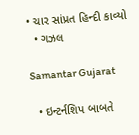• ચાર સાંપ્રત હિન્દી કાવ્યો
  • ગઝલ

Samantar Gujarat

  • ઇન્ટર્નશિપ બાબતે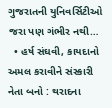ગુજરાતની યુનિવર્સિટીઓ જરા પણ ગંભીર નથી…
  • હર્ષ સંઘવી, કાયદાનો અમલ કરાવીને સંસ્કારી નેતા બનો : થરાદના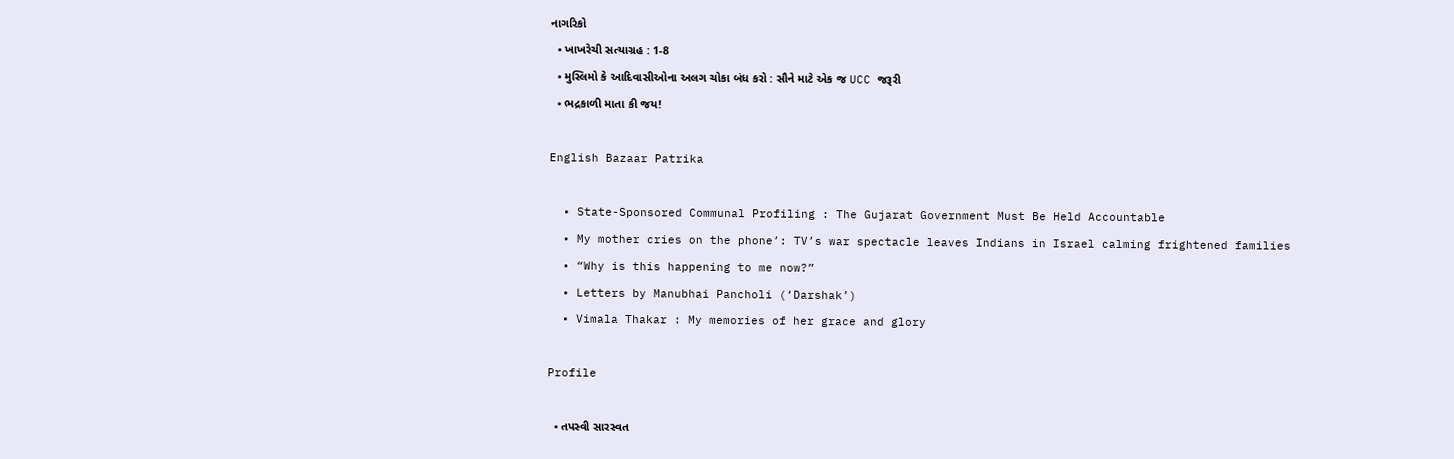નાગરિકો
  • ખાખરેચી સત્યાગ્રહ : 1-8
  • મુસ્લિમો કે આદિવાસીઓના અલગ ચોકા બંધ કરો : સૌને માટે એક જ UCC જરૂરી
  • ભદ્રકાળી માતા કી જય!

English Bazaar Patrika

  • State-Sponsored Communal Profiling : The Gujarat Government Must Be Held Accountable
  • My mother cries on the phone’: TV’s war spectacle leaves Indians in Israel calming frightened families
  • “Why is this happening to me now?”
  • Letters by Manubhai Pancholi (‘Darshak’)
  • Vimala Thakar : My memories of her grace and glory

Profile

  • તપસ્વી સારસ્વત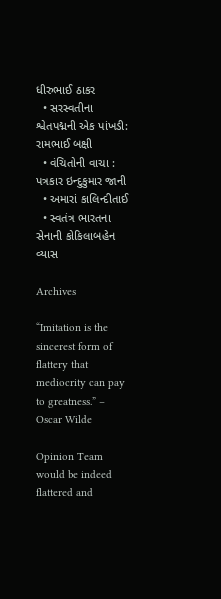ધીરુભાઈ ઠાકર
  • સરસ્વતીના શ્વેતપદ્મની એક પાંખડી: રામભાઈ બક્ષી
  • વંચિતોની વાચા : પત્રકાર ઇન્દુકુમાર જાની
  • અમારાં કાલિન્દીતાઈ
  • સ્વતંત્ર ભારતના સેનાની કોકિલાબહેન વ્યાસ

Archives

“Imitation is the sincerest form of flattery that mediocrity can pay to greatness.” – Oscar Wilde

Opinion Team would be indeed flattered and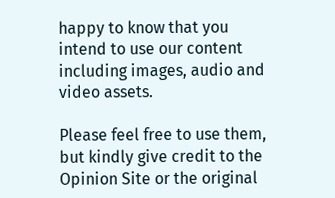happy to know that you intend to use our content including images, audio and video assets.

Please feel free to use them, but kindly give credit to the Opinion Site or the original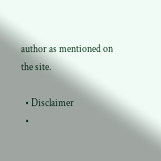author as mentioned on the site.

  • Disclaimer
  •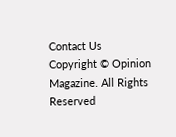Contact Us
Copyright © Opinion Magazine. All Rights Reserved